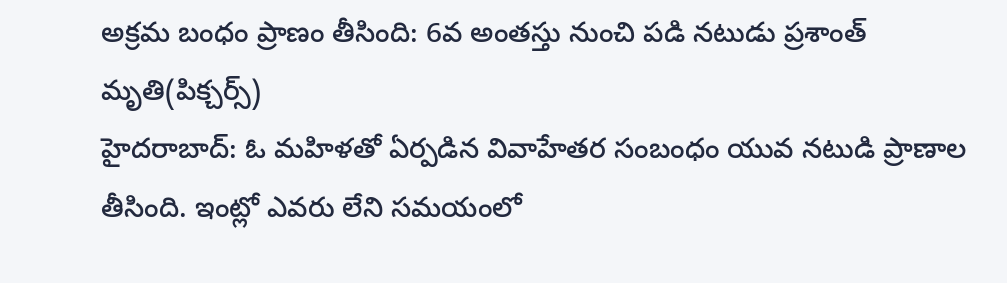అక్రమ బంధం ప్రాణం తీసింది: 6వ అంతస్తు నుంచి పడి నటుడు ప్రశాంత్ మృతి(పిక్చర్స్)
హైదరాబాద్: ఓ మహిళతో ఏర్పడిన వివాహేతర సంబంధం యువ నటుడి ప్రాణాల తీసింది. ఇంట్లో ఎవరు లేని సమయంలో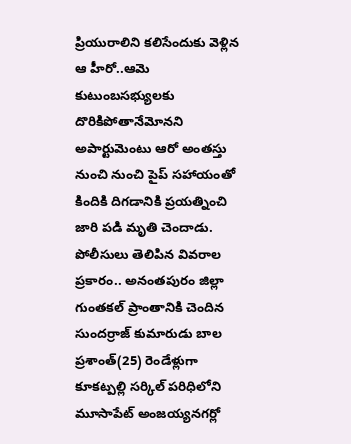ప్రియురాలిని కలిసేందుకు వెళ్లిన ఆ హీరో..ఆమె కుటుంబసభ్యులకు దొరికిపోతానేమోనని అపార్టుమెంటు ఆరో అంతస్తు నుంచి నుంచి పైప్ సహాయంతో కిందికి దిగడానికి ప్రయత్నించి జారి పడి మృతి చెందాడు.
పోలీసులు తెలిపిన వివరాల ప్రకారం.. అనంతపురం జిల్లా గుంతకల్ ప్రాంతానికి చెందిన సుందర్రాజ్ కుమారుడు బాల ప్రశాంత్(25) రెండేళ్లుగా కూకట్పల్లి సర్కిల్ పరిధిలోని మూసాపేట్ అంజయ్యనగర్లో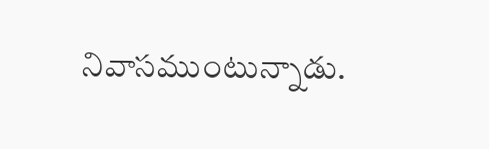నివాసముంటున్నాడు.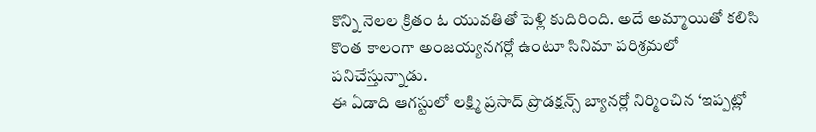కొన్ని నెలల క్రితం ఓ యువతితో పెళ్లి కుదిరింది. అదే అమ్మాయితో కలిసి కొంత కాలంగా అంజయ్యనగర్లో ఉంటూ సినిమా పరిశ్రమలో పనిచేస్తున్నాడు.
ఈ ఏడాది ఆగస్టులో లక్ష్మి ప్రసాద్ ప్రొడక్షన్స్ బ్యానర్లో నిర్మించిన ‘ఇప్పట్లో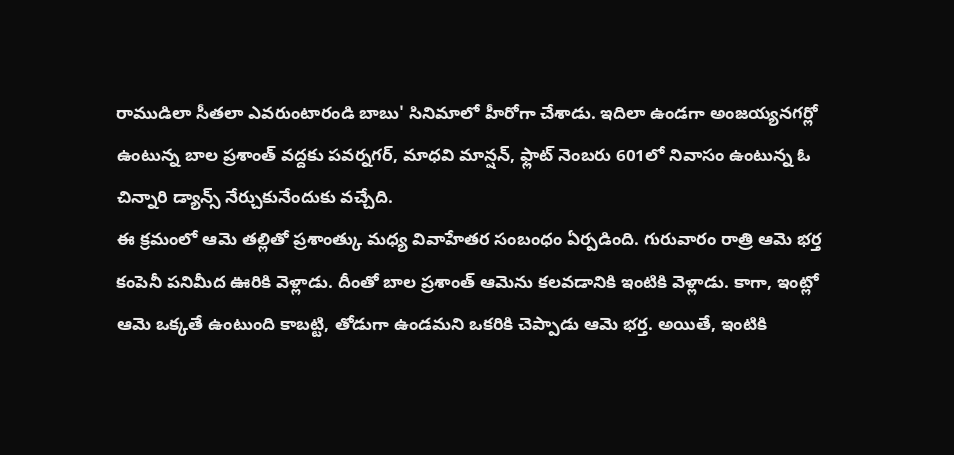రాముడిలా సీతలా ఎవరుంటారండి బాబు' సినిమాలో హీరోగా చేశాడు. ఇదిలా ఉండగా అంజయ్యనగర్లో ఉంటున్న బాల ప్రశాంత్ వద్దకు పవర్నగర్, మాధవి మాన్షన్, ఫ్లాట్ నెంబరు 601లో నివాసం ఉంటున్న ఓ చిన్నారి డ్యాన్స్ నేర్చుకునేందుకు వచ్చేది.
ఈ క్రమంలో ఆమె తల్లితో ప్రశాంత్కు మధ్య వివాహేతర సంబంధం ఏర్పడింది. గురువారం రాత్రి ఆమె భర్త కంపెనీ పనిమీద ఊరికి వెళ్లాడు. దీంతో బాల ప్రశాంత్ ఆమెను కలవడానికి ఇంటికి వెళ్లాడు. కాగా, ఇంట్లో ఆమె ఒక్కతే ఉంటుంది కాబట్టి, తోడుగా ఉండమని ఒకరికి చెప్పాడు ఆమె భర్త. అయితే, ఇంటికి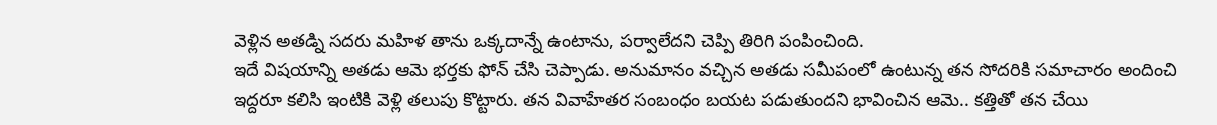వెళ్లిన అతడ్ని సదరు మహిళ తాను ఒక్కదాన్నే ఉంటాను, పర్వాలేదని చెప్పి తిరిగి పంపించింది.
ఇదే విషయాన్ని అతడు ఆమె భర్తకు ఫోన్ చేసి చెప్పాడు. అనుమానం వచ్చిన అతడు సమీపంలో ఉంటున్న తన సోదరికి సమాచారం అందించి ఇద్దరూ కలిసి ఇంటికి వెళ్లి తలుపు కొట్టారు. తన వివాహేతర సంబంధం బయట పడుతుందని భావించిన ఆమె.. కత్తితో తన చేయి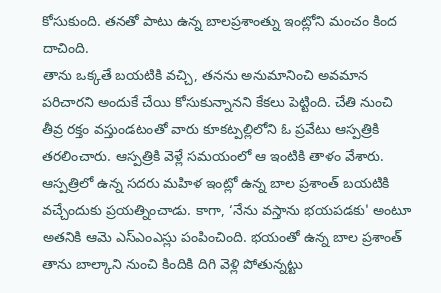కోసుకుంది. తనతో పాటు ఉన్న బాలప్రశాంత్ను ఇంట్లోని మంచం కింద దాచింది.
తాను ఒక్కతే బయటికి వచ్చి, తనను అనుమానించి అవమాన పరిచారని అందుకే చేయి కోసుకున్నానని కేకలు పెట్టింది. చేతి నుంచి తీవ్ర రక్తం వస్తుండటంతో వారు కూకట్పల్లిలోని ఓ ప్రవేటు ఆస్పత్రికి తరలించారు. ఆస్పత్రికి వెళ్లే సమయంలో ఆ ఇంటికి తాళం వేశారు.
ఆస్పత్రిలో ఉన్న సదరు మహిళ ఇంట్లో ఉన్న బాల ప్రశాంత్ బయటికి వచ్చేందుకు ప్రయత్నించాడు. కాగా, ‘నేను వస్తాను భయపడకు' అంటూ అతనికి ఆమె ఎస్ఎంఎస్లు పంపించింది. భయంతో ఉన్న బాల ప్రశాంత్ తాను బాల్కాని నుంచి కిందికి దిగి వెళ్లి పోతున్నట్టు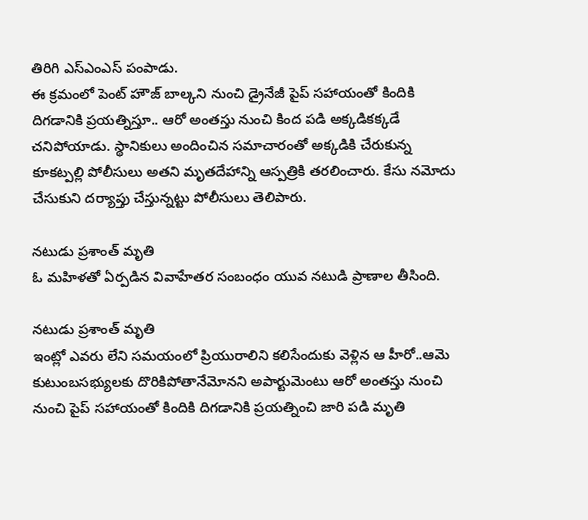తిరిగి ఎస్ఎంఎస్ పంపాడు.
ఈ క్రమంలో పెంట్ హౌజ్ బాల్కని నుంచి డ్రైనేజీ పైప్ సహాయంతో కిందికి దిగడానికి ప్రయత్నిస్తూ.. ఆరో అంతస్తు నుంచి కింద పడి అక్కడికక్కడే చనిపోయాడు. స్థానికులు అందించిన సమాచారంతో అక్కడికి చేరుకున్న కూకట్పల్లి పోలీసులు అతని మృతదేహాన్ని ఆస్పత్రికి తరలించారు. కేసు నమోదు చేసుకుని దర్యాప్తు చేస్తున్నట్టు పోలీసులు తెలిపారు.

నటుడు ప్రశాంత్ మృతి
ఓ మహిళతో ఏర్పడిన వివాహేతర సంబంధం యువ నటుడి ప్రాణాల తీసింది.

నటుడు ప్రశాంత్ మృతి
ఇంట్లో ఎవరు లేని సమయంలో ప్రియురాలిని కలిసేందుకు వెళ్లిన ఆ హీరో..ఆమె కుటుంబసభ్యులకు దొరికిపోతానేమోనని అపార్టుమెంటు ఆరో అంతస్తు నుంచి నుంచి పైప్ సహాయంతో కిందికి దిగడానికి ప్రయత్నించి జారి పడి మృతి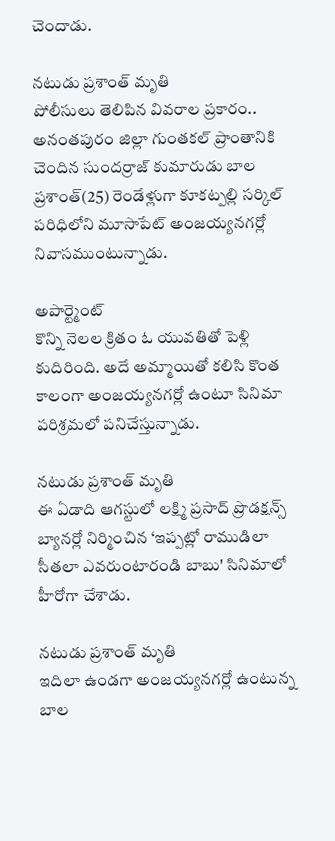చెందాడు.

నటుడు ప్రశాంత్ మృతి
పోలీసులు తెలిపిన వివరాల ప్రకారం.. అనంతపురం జిల్లా గుంతకల్ ప్రాంతానికి చెందిన సుందర్రాజ్ కుమారుడు బాల ప్రశాంత్(25) రెండేళ్లుగా కూకట్పల్లి సర్కిల్ పరిధిలోని మూసాపేట్ అంజయ్యనగర్లో నివాసముంటున్నాడు.

అపార్ట్మెంట్
కొన్ని నెలల క్రితం ఓ యువతితో పెళ్లి కుదిరింది. అదే అమ్మాయితో కలిసి కొంత కాలంగా అంజయ్యనగర్లో ఉంటూ సినిమా పరిశ్రమలో పనిచేస్తున్నాడు.

నటుడు ప్రశాంత్ మృతి
ఈ ఏడాది ఆగస్టులో లక్ష్మి ప్రసాద్ ప్రొడక్షన్స్ బ్యానర్లో నిర్మించిన ‘ఇప్పట్లో రాముడిలా సీతలా ఎవరుంటారండి బాబు' సినిమాలో హీరోగా చేశాడు.

నటుడు ప్రశాంత్ మృతి
ఇదిలా ఉండగా అంజయ్యనగర్లో ఉంటున్న బాల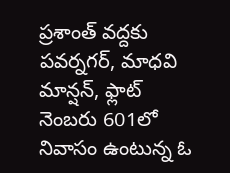ప్రశాంత్ వద్దకు పవర్నగర్, మాధవి మాన్షన్, ఫ్లాట్ నెంబరు 601లో నివాసం ఉంటున్న ఓ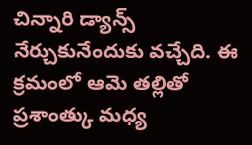చిన్నారి డ్యాన్స్ నేర్చుకునేందుకు వచ్చేది. ఈ క్రమంలో ఆమె తల్లితో ప్రశాంత్కు మధ్య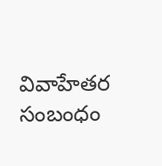వివాహేతర సంబంధం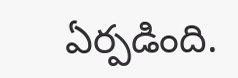ఏర్పడింది.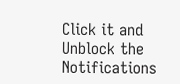Click it and Unblock the Notifications